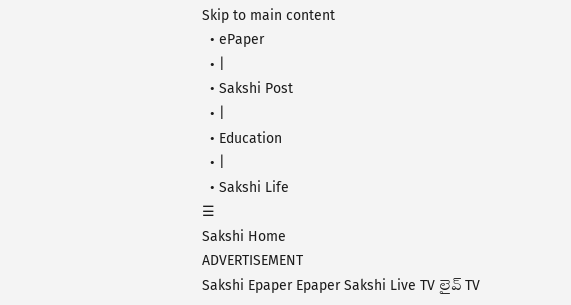Skip to main content
  • ePaper
  • |
  • Sakshi Post
  • |
  • Education
  • |
  • Sakshi Life
☰
Sakshi Home
ADVERTISEMENT
Sakshi Epaper Epaper Sakshi Live TV లైవ్ TV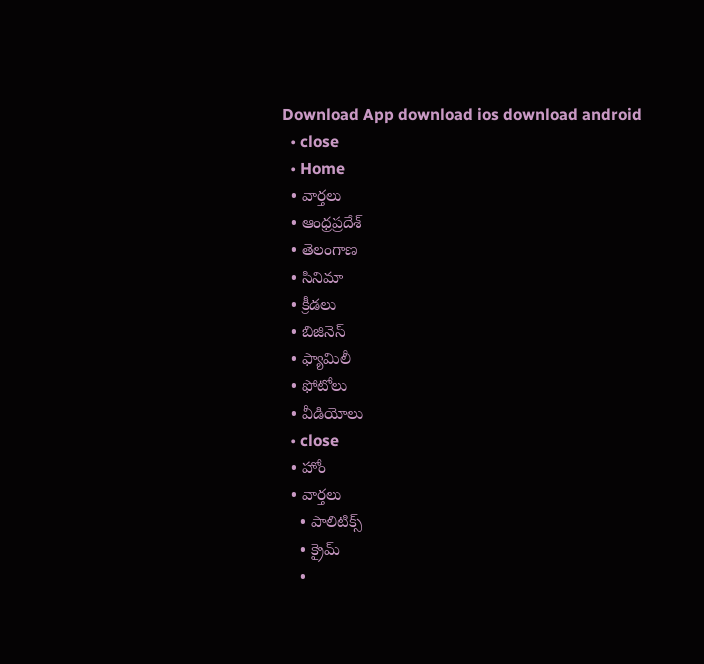Download App download ios download android
  • close
  • Home
  • వార్తలు
  • ఆంధ్రప్రదేశ్
  • తెలంగాణ
  • సినిమా
  • క్రీడలు
  • బిజినెస్
  • ఫ్యామిలీ
  • ఫోటోలు
  • వీడియోలు
  • close
  • హోం
  • వార్తలు
    • పాలిటిక్స్
    • క్రైమ్
    •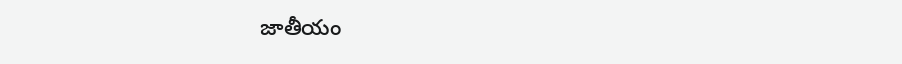జాతీయం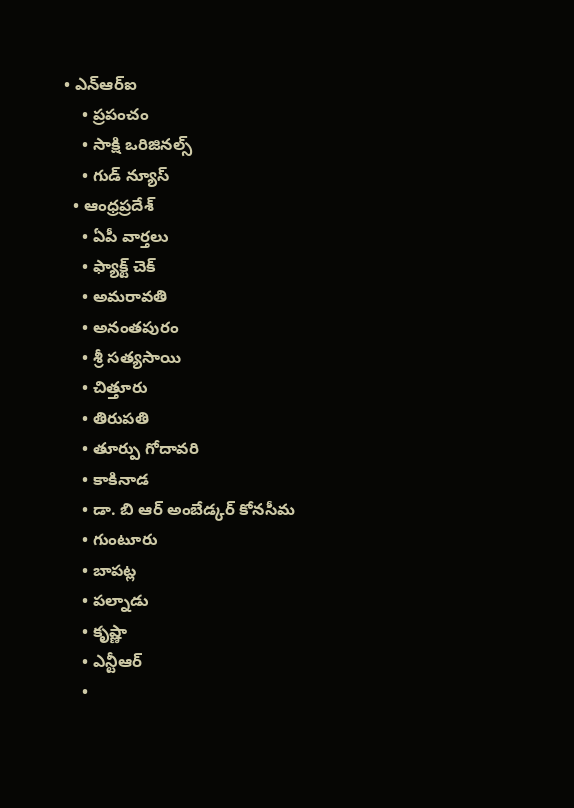• ఎన్‌ఆర్‌ఐ
    • ప్రపంచం
    • సాక్షి ఒరిజినల్స్
    • గుడ్ న్యూస్
  • ఆంధ్రప్రదేశ్
    • ఏపీ వార్తలు
    • ఫ్యాక్ట్ చెక్
    • అమరావతి
    • అనంతపురం
    • శ్రీ సత్యసాయి
    • చిత్తూరు
    • తిరుపతి
    • తూర్పు గోదావరి
    • కాకినాడ
    • డా. బి ఆర్‌ అంబేడ్కర్‌ కోనసీమ
    • గుంటూరు
    • బాపట్ల
    • పల్నాడు
    • కృష్ణా
    • ఎన్టీఆర్
    •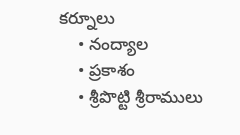కర్నూలు
    • నంద్యాల
    • ప్రకాశం
    • శ్రీపొట్టి శ్రీరాములు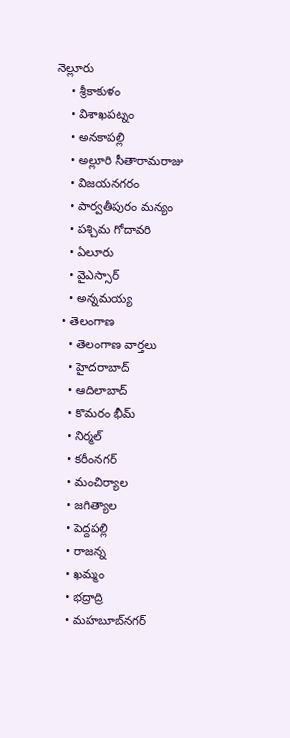నెల్లూరు
    • శ్రీకాకుళం
    • విశాఖపట్నం
    • అనకాపల్లి
    • అల్లూరి సీతారామరాజు
    • విజయనగరం
    • పార్వతీపురం మన్యం
    • పశ్చిమ గోదావరి
    • ఏలూరు
    • వైఎస్సార్
    • అన్నమయ్య
  • తెలంగాణ
    • తెలంగాణ వార్తలు
    • హైదరాబాద్
    • ఆదిలాబాద్
    • కొమరం భీమ్
    • నిర్మల్
    • కరీంనగర్
    • మంచిర్యాల
    • జగిత్యాల
    • పెద్దపల్లి
    • రాజన్న
    • ఖమ్మం
    • భద్రాద్రి
    • మహబూబ్‌నగర్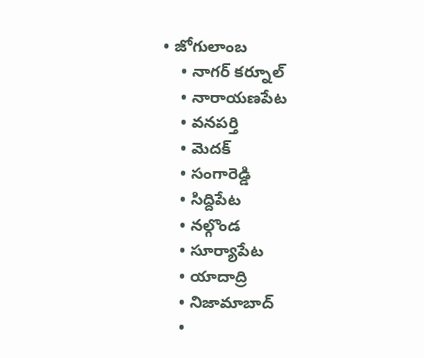• జోగులాంబ
    • నాగర్ కర్నూల్
    • నారాయణపేట
    • వనపర్తి
    • మెదక్
    • సంగారెడ్డి
    • సిద్దిపేట
    • నల్గొండ
    • సూర్యాపేట
    • యాదాద్రి
    • నిజామాబాద్
    •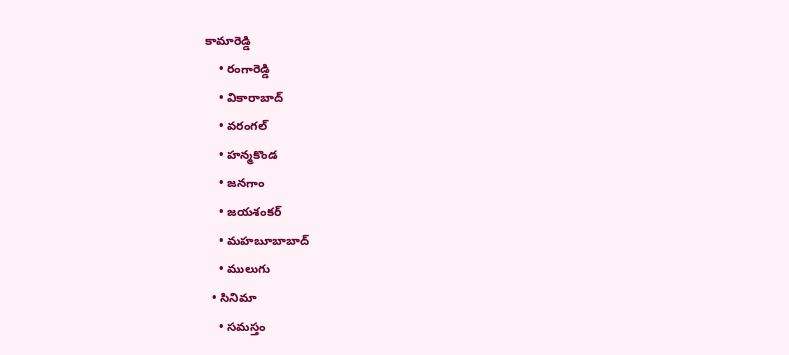కామారెడ్డి
    • రంగారెడ్డి
    • వికారాబాద్
    • వరంగల్
    • హన్మకొండ
    • జనగాం
    • జయశంకర్
    • మహబూబాబాద్
    • ములుగు
  • సినిమా
    • సమస్తం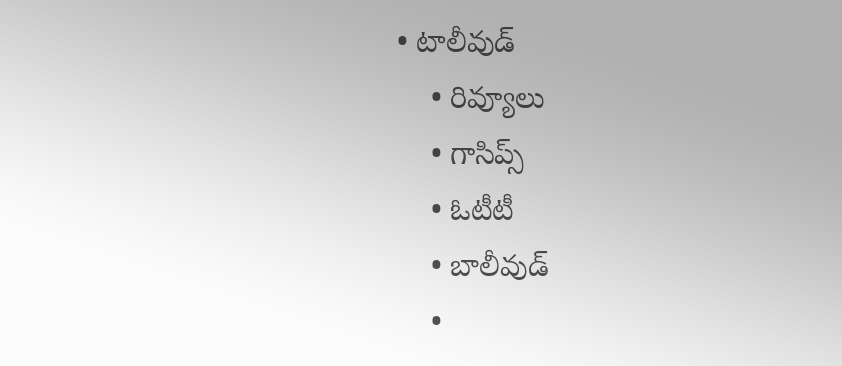• టాలీవుడ్
    • రివ్యూలు
    • గాసిప్స్
    • ఓటీటీ
    • బాలీవుడ్
    •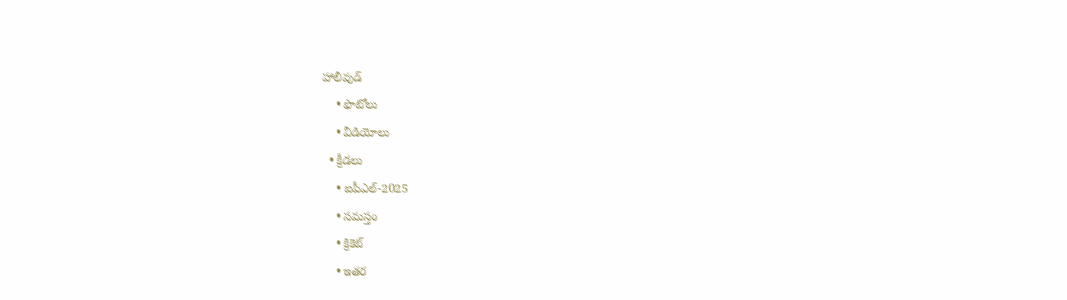హాలీవుడ్
    • ఫొటోలు
    • వీడియోలు
  • క్రీడలు
    • ఐపీఎల్‌-2025
    • సమస్తం
    • క్రికెట్
    • ఇతర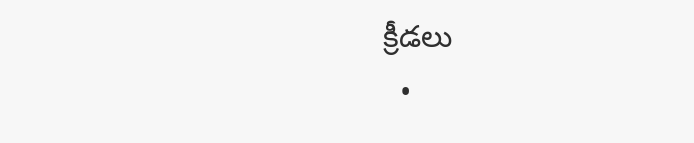క్రీడలు
  •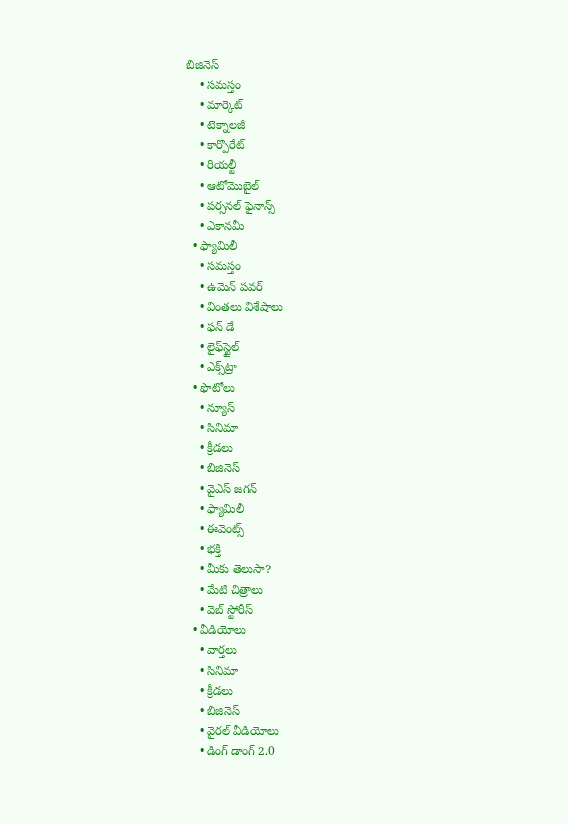బిజినెస్
    • సమస్తం
    • మార్కెట్
    • టెక్నాలజీ
    • కార్పొరేట్
    • రియల్టీ
    • ఆటోమొబైల్
    • పర్సనల్‌ ఫైనాన్స్‌
    • ఎకానమీ
  • ఫ్యామిలీ
    • సమస్తం
    • ఉమెన్‌ పవర్‌
    • వింతలు విశేషాలు
    • ఫన్ డే
    • లైఫ్‌స్టైల్‌
    • ఎక్స్‌ట్రా
  • ఫొటోలు
    • న్యూస్
    • సినిమా
    • క్రీడలు
    • బిజినెస్
    • వైఎస్‌ జగన్‌
    • ఫ్యామిలీ
    • ఈవెంట్స్
    • భక్తి
    • మీకు తెలుసా?
    • మేటి చిత్రాలు
    • వెబ్ స్టోరీస్
  • వీడియోలు
    • వార్తలు
    • సినిమా
    • క్రీడలు
    • బిజినెస్
    • వైరల్ వీడియోలు
    • డింగ్ డాంగ్ 2.0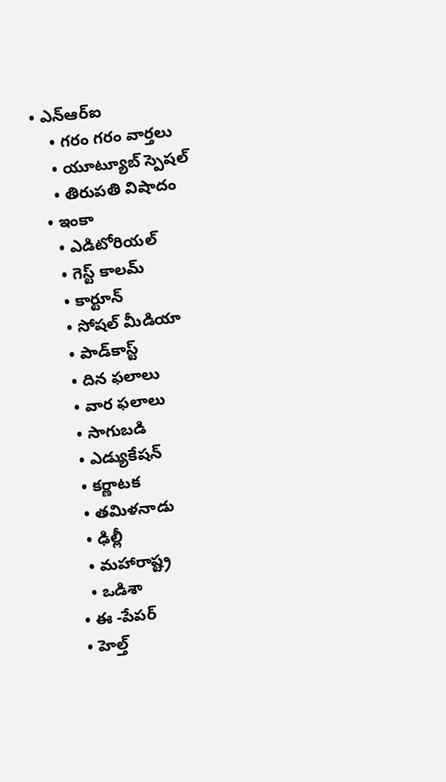• ఎన్‌ఆర్‌ఐ
    • గరం గరం వార్తలు
    • యూట్యూబ్ స్పెష‌ల్‌
    • తిరుప‌తి విషాదం
  • ఇంకా
    • ఎడిటోరియల్
    • గెస్ట్ కాలమ్
    • కార్టూన్
    • సోషల్ మీడియా
    • పాడ్‌కాస్ట్‌
    • దిన ఫలాలు
    • వార ఫలాలు
    • సాగుబడి
    • ఎడ్యుకేషన్
    • కర్ణాటక
    • తమిళనాడు
    • ఢిల్లీ
    • మహారాష్ట్ర
    • ఒడిశా
  • ఈ -పేపర్
  • హెల్త్‌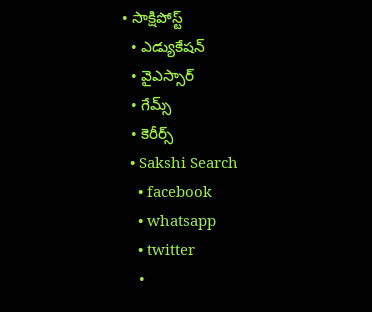• సాక్షిపోస్ట్
  • ఎడ్యుకేషన్
  • వైఎస్సార్‌
  • గేమ్స్
  • కెరీర్స్
  • Sakshi Search
    • facebook
    • whatsapp
    • twitter
    •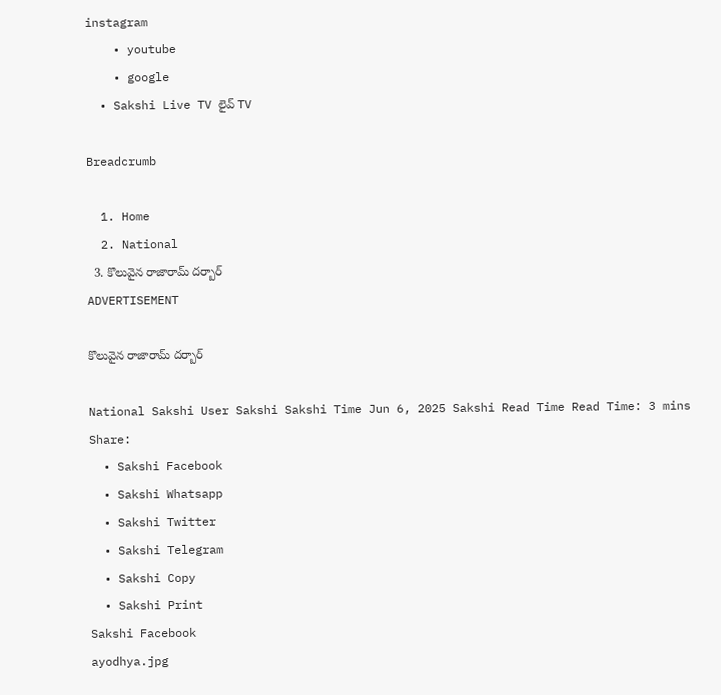instagram
    • youtube
    • google
  • Sakshi Live TV లైవ్ TV

Breadcrumb

  1. Home
  2. National
  3. కొలువైన రాజారామ్‌ దర్బార్‌
ADVERTISEMENT

కొలువైన రాజారామ్‌ దర్బార్‌

National Sakshi User Sakshi Sakshi Time Jun 6, 2025 Sakshi Read Time Read Time: 3 mins
Share:
  • Sakshi Facebook
  • Sakshi Whatsapp
  • Sakshi Twitter
  • Sakshi Telegram
  • Sakshi Copy
  • Sakshi Print
Sakshi Facebook
ayodhya.jpg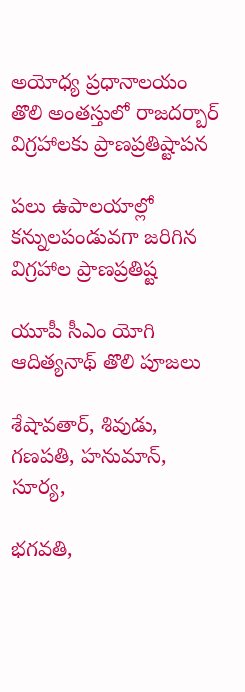అయోధ్య ప్రధానాలయం తొలి అంతస్తులో రాజదర్బార్‌ విగ్రహాలకు ప్రాణప్రతిష్టాపన

పలు ఉపాలయాల్లో కన్నులపండువగా జరిగిన విగ్రహాల ప్రాణప్రతిష్ట

యూపీ సీఎం యోగి ఆదిత్యనాథ్‌ తొలి పూజలు

శేషావతార్, శివుడు, గణపతి, హనుమాన్, సూర్య,

భగవతి,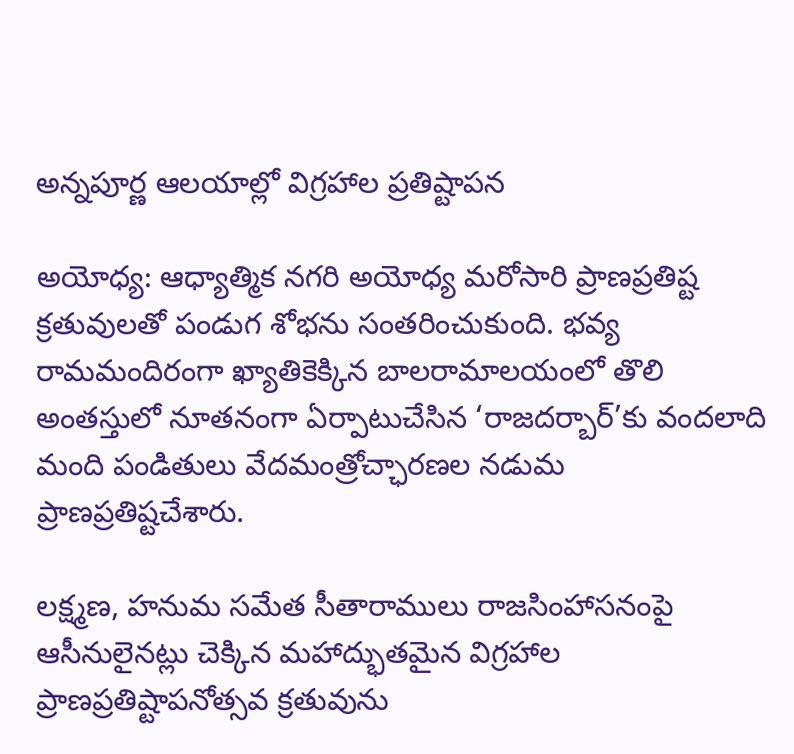అన్నపూర్ణ ఆలయాల్లో విగ్రహాల ప్రతిష్టాపన

అయోధ్య: ఆధ్యాత్మిక నగరి అయోధ్య మరోసారి ప్రాణప్రతిష్ట క్రతువులతో పండుగ శోభను సంతరించుకుంది. భవ్య రామమందిరంగా ఖ్యాతికెక్కిన బాలరామాలయంలో తొలి అంతస్తులో నూతనంగా ఏర్పాటుచేసిన ‘రాజదర్బార్‌’కు వందలాది మంది పండితులు వేదమంత్రోచ్ఛారణల నడుమ ప్రాణప్రతిష్టచేశారు.

లక్ష్మణ, హనుమ సమేత సీతారాములు రాజసింహాసనంపై ఆసీనులైనట్లు చెక్కిన మహాద్భుతమైన విగ్రహాల ప్రాణప్రతిష్టాపనోత్సవ క్రతువును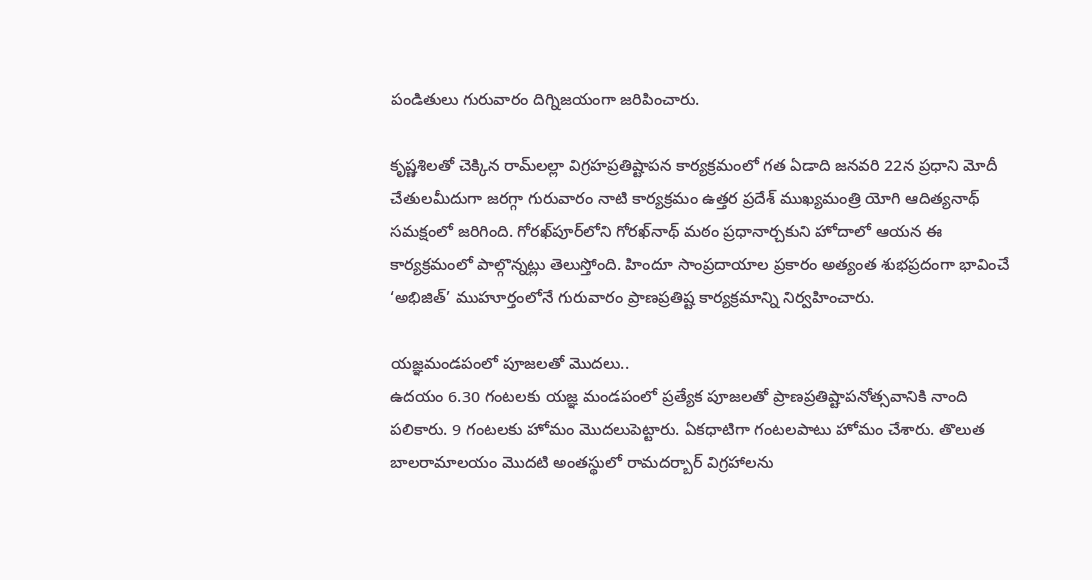పండితులు గురువారం దిగ్నిజయంగా జరిపించారు.

కృష్ణశిలతో చెక్కిన రామ్‌లల్లా విగ్రహప్రతిష్టాపన కార్యక్రమంలో గత ఏడాది జనవరి 22న ప్రధాని మోదీ చేతులమీదుగా జరగ్గా గురువారం నాటి కార్యక్రమం ఉత్తర ప్రదేశ్‌ ముఖ్యమంత్రి యోగి ఆదిత్యనాథ్‌ సమక్షంలో జరిగింది. గోరఖ్‌పూర్‌లోని గోరఖ్‌నాథ్‌ మఠం ప్రధానార్చకుని హోదాలో ఆయన ఈ కార్యక్రమంలో పాల్గొన్నట్లు తెలుస్తోంది. హిందూ సాంప్రదాయాల ప్రకారం అత్యంత శుభప్రదంగా భావించే ‘అభిజిత్‌’ ముహూర్తంలోనే గురువారం ప్రాణప్రతిష్ట కార్యక్రమాన్ని నిర్వహించారు.

యజ్ఞమండపంలో పూజలతో మొదలు..
ఉదయం 6.30 గంటలకు యజ్ఞ మండపంలో ప్రత్యేక పూజలతో ప్రాణప్రతిష్టాపనోత్సవానికి నాంది పలికారు. 9 గంటలకు హోమం మొదలుపెట్టారు. ఏకధాటిగా గంటలపాటు హోమం చేశారు. తొలుత బాలరామాలయం మొదటి అంతస్థులో రామదర్బార్‌ విగ్రహాలను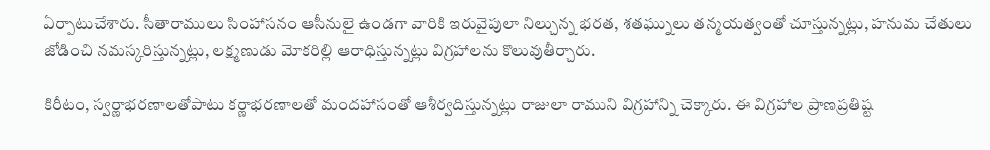ఏర్పాటుచేశారు. సీతారాములు సింహాసనం ఆసీనులై ఉండగా వారికి ఇరువైపులా నిల్చున్న భరత, శతఘ్నులు తన్మయత్వంతో చూస్తున్నట్లు, హనుమ చేతులు జోడించి నమస్కరిస్తున్నట్లు, లక్ష్మణుడు మోకరిల్లి ఆరాధిస్తున్నట్లు విగ్రహాలను కొలువుతీర్చారు.

కిరీటం, స్వర్ణాభరణాలతోపాటు కర్ణాభరణాలతో మందహాసంతో ఆశీర్వదిస్తున్నట్లు రాజులా రాముని విగ్రహాన్ని చెక్కారు. ఈ విగ్రహాల ప్రాణప్రతిష్ట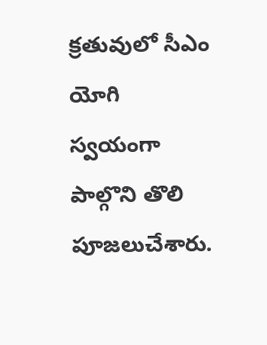క్రతువులో సీఎం యోగి స్వయంగా పాల్గొని తొలి పూజలుచేశారు.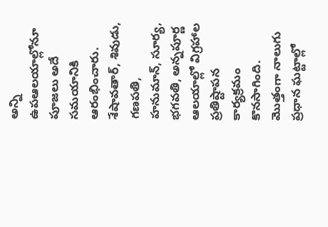అన్ని ఉపఆలయాల్లోనూ పూజలు అదే సమయానికి ఆరంభించారు. శేషావతార్, శివుడు, గణపతి, హనుమాన్, సూర్య, భగవతి, అన్నపూర్ణ ఆలయాల్లో విగ్రహాల ప్రతిష్టాపన కార్యక్రమం కొనసాగింది. మొత్తంగా నాలుగు ప్రధాన ఘట్టాల్లో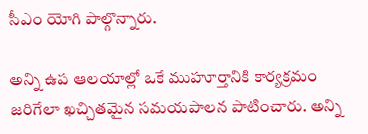సీఎం యోగి పాల్గొన్నారు.

అన్ని ఉప ఆలయాల్లో ఒకే ముహూర్తానికి కార్యక్రమం జరిగేలా ఖచ్చితమైన సమయపాలన పాటించారు. అన్ని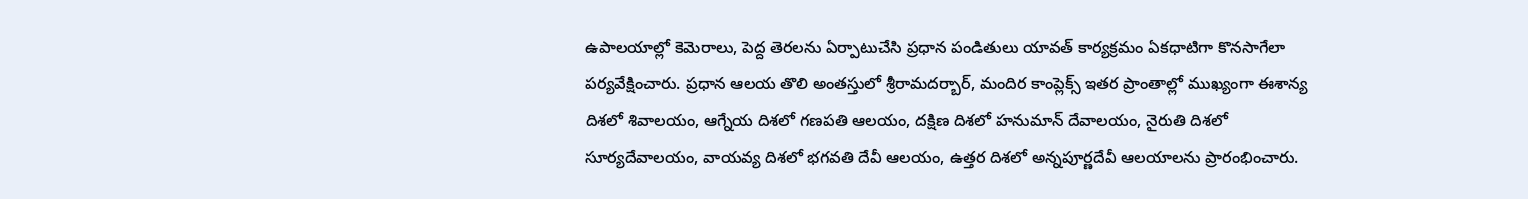ఉపాలయాల్లో కెమెరాలు, పెద్ద తెరలను ఏర్పాటుచేసి ప్రధాన పండితులు యావత్‌ కార్యక్రమం ఏకధాటిగా కొనసాగేలా పర్యవేక్షించారు. ప్రధాన ఆలయ తొలి అంతస్తులో శ్రీరామదర్బార్, మందిర కాంప్లెక్స్‌ ఇతర ప్రాంతాల్లో ముఖ్యంగా ఈశాన్య దిశలో శివాలయం, ఆగ్నేయ దిశలో గణపతి ఆలయం, దక్షిణ దిశలో హనుమాన్‌ దేవాలయం, నైరుతి దిశలో సూర్యదేవాలయం, వాయవ్య దిశలో భగవతి దేవీ ఆలయం, ఉత్తర దిశలో అన్నపూర్ణదేవీ ఆలయాలను ప్రారంభించారు.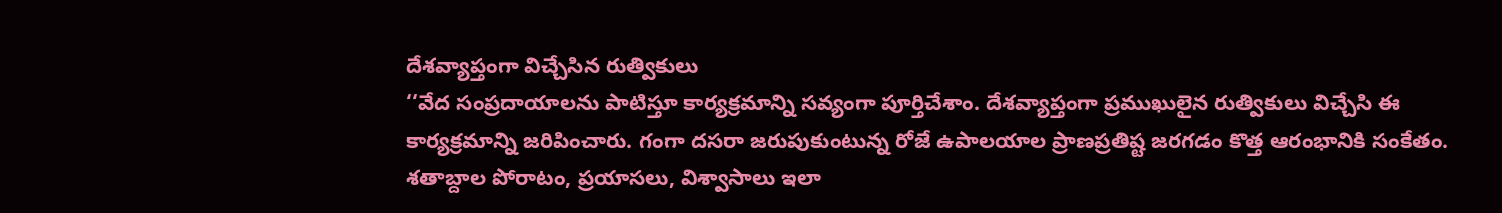దేశవ్యాప్తంగా విచ్చేసిన రుత్వికులు
‘‘వేద సంప్రదాయాలను పాటిస్తూ కార్యక్రమాన్ని సవ్యంగా పూర్తిచేశాం. దేశవ్యాప్తంగా ప్రముఖులైన రుత్వికులు విచ్చేసి ఈ కార్యక్రమాన్ని జరిపించారు. గంగా దసరా జరుపుకుంటున్న రోజే ఉపాలయాల ప్రాణప్రతిష్ట జరగడం కొత్త ఆరంభానికి సంకేతం. శతాబ్దాల పోరాటం, ప్రయాసలు, విశ్వాసాలు ఇలా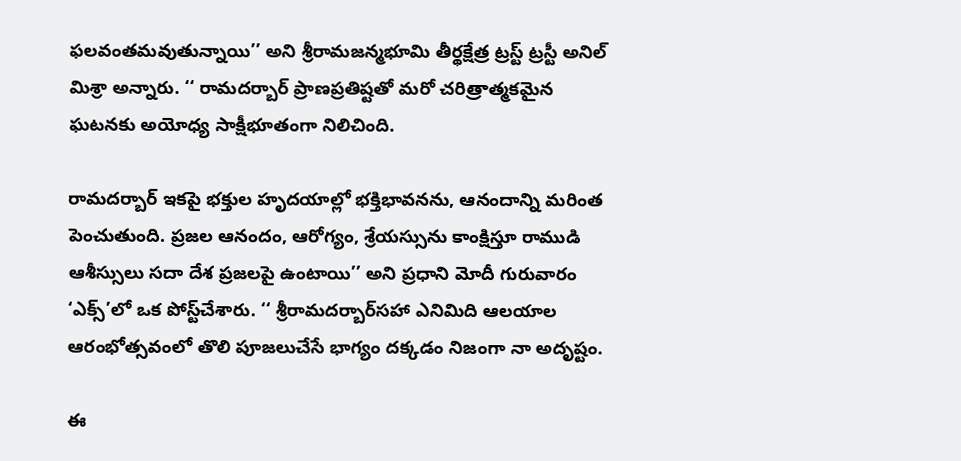ఫలవంతమవుతున్నాయి’’ అని శ్రీరామజన్మభూమి తీర్థక్షేత్ర ట్రస్ట్‌ ట్రస్టీ అనిల్‌ మిశ్రా అన్నారు. ‘‘ రామదర్బార్‌ ప్రాణప్రతిష్టతో మరో చరిత్రాత్మకమైన ఘటనకు అయోధ్య సాక్షీభూతంగా నిలిచింది.

రామదర్బార్‌ ఇకపై భక్తుల హృదయాల్లో భక్తిభావనను, ఆనందాన్ని మరింత పెంచుతుంది. ప్రజల ఆనందం, ఆరోగ్యం, శ్రేయస్సును కాంక్షిస్తూ రాముడి ఆశీస్సులు సదా దేశ ప్రజలపై ఉంటాయి’’ అని ప్రధాని మోదీ గురువారం ‘ఎక్స్‌’లో ఒక పోస్ట్‌చేశారు. ‘‘ శ్రీరామదర్బార్‌సహా ఎనిమిది ఆలయాల ఆరంభోత్సవంలో తొలి పూజలుచేసే భాగ్యం దక్కడం నిజంగా నా అదృష్టం.

ఈ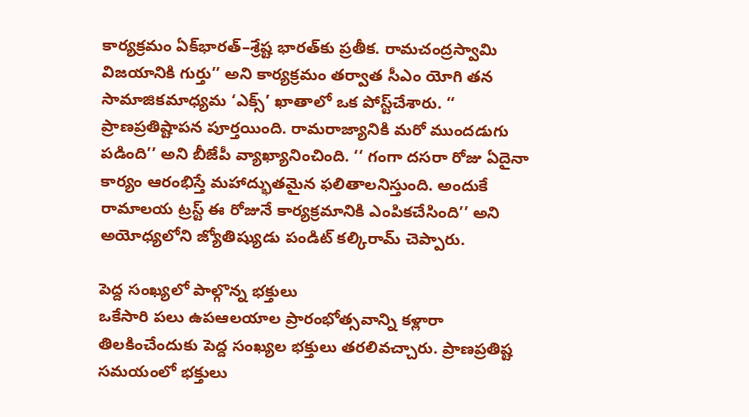కార్యక్రమం ఏక్‌భారత్‌–శ్రేష్ట భారత్‌కు ప్రతీక. రామచంద్రస్వామి విజయానికి గుర్తు’’ అని కార్యక్రమం తర్వాత సీఎం యోగి తన సామాజికమాధ్యమ ‘ఎక్స్‌’ ఖాతాలో ఒక పోస్ట్‌చేశారు. ‘‘ ప్రాణప్రతిష్టాపన పూర్తయింది. రామరాజ్యానికి మరో ముందడుగు పడింది’’ అని బీజేపీ వ్యాఖ్యానించింది. ‘‘ గంగా దసరా రోజు ఏదైనా కార్యం ఆరంభిస్తే మహాద్భుతమైన ఫలితాలనిస్తుంది. అందుకే రామాలయ ట్రస్ట్‌ ఈ రోజునే కార్యక్రమానికి ఎంపికచేసింది’’ అని అయోధ్యలోని జ్యోతిష్యుడు పండిట్‌ కల్కిరామ్‌ చెప్పారు.

పెద్ద సంఖ్యలో పాల్గొన్న భక్తులు
ఒకేసారి పలు ఉపఆలయాల ప్రారంభోత్సవాన్ని కళ్లారా తిలకించేందుకు పెద్ద సంఖ్యల భక్తులు తరలివచ్చారు. ప్రాణప్రతిష్ట సమయంలో భక్తులు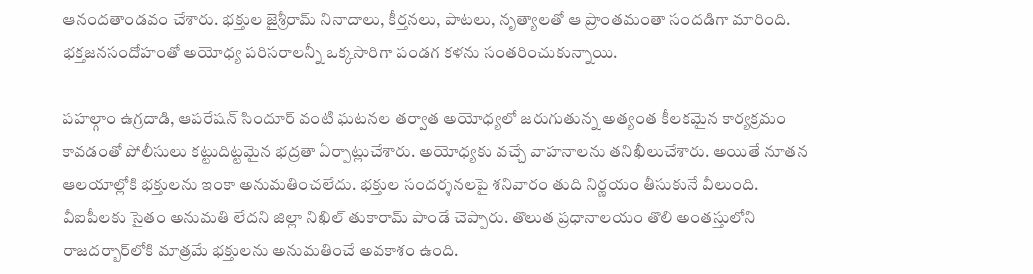ఆనందతాండవం చేశారు. భక్తుల జైశ్రీరామ్‌ నినాదాలు, కీర్తనలు, పాటలు, నృత్యాలతో ఆ ప్రాంతమంతా సందడిగా మారింది. భక్తజనసందోహంతో అయోధ్య పరిసరాలన్నీ ఒక్కసారిగా పండగ కళను సంతరించుకున్నాయి.

పహల్గాం ఉగ్రదాడి, ఆపరేషన్‌ సిందూర్‌ వంటి ఘటనల తర్వాత అయోధ్యలో జరుగుతున్న అత్యంత కీలకమైన కార్యక్రమం కావడంతో పోలీసులు కట్టుదిట్టమైన భద్రతా ఏర్పాట్లుచేశారు. అయోధ్యకు వచ్చే వాహనాలను తనిఖీలుచేశారు. అయితే నూతన ఆలయాల్లోకి భక్తులను ఇంకా అనుమతించలేదు. భక్తుల సందర్శనలపై శనివారం తుది నిర్ణయం తీసుకునే వీలుంది. వీఐపీలకు సైతం అనుమతి లేదని జిల్లా నిఖిల్‌ తుకారామ్‌ పాండే చెప్పారు. తొలుత ప్రధానాలయం తొలి అంతస్తులోని రాజదర్బార్‌లోకి మాత్రమే భక్తులను అనుమతించే అవకాశం ఉంది.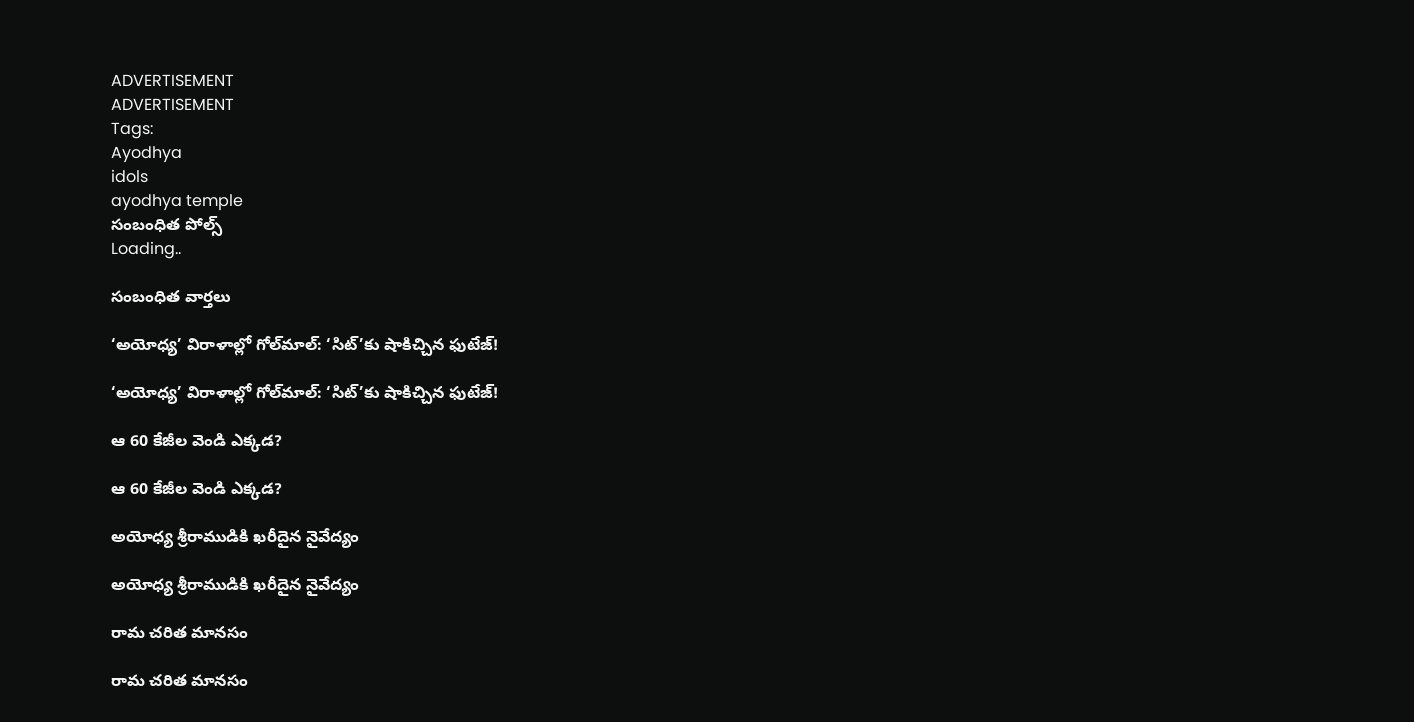ADVERTISEMENT
ADVERTISEMENT
Tags:
Ayodhya
idols
ayodhya temple
సంబంధిత పోల్స్
Loading..

సంబంధిత వార్తలు

‘అయోధ్య’ విరాళాల్లో గోల్‌మాల్‌: ‘సిట్’కు షాకిచ్చిన ఫుటేజ్!

‘అయోధ్య’ విరాళాల్లో గోల్‌మాల్‌: ‘సిట్’కు షాకిచ్చిన ఫుటేజ్!

ఆ 60 కేజీల వెండి ఎక్కడ?

ఆ 60 కేజీల వెండి ఎక్కడ?

అయోధ్య శ్రీరాముడికి ఖరీదైన నైవేద్యం

అయోధ్య శ్రీరాముడికి ఖరీదైన నైవేద్యం

రామ చరిత మానసం

రామ చరిత మానసం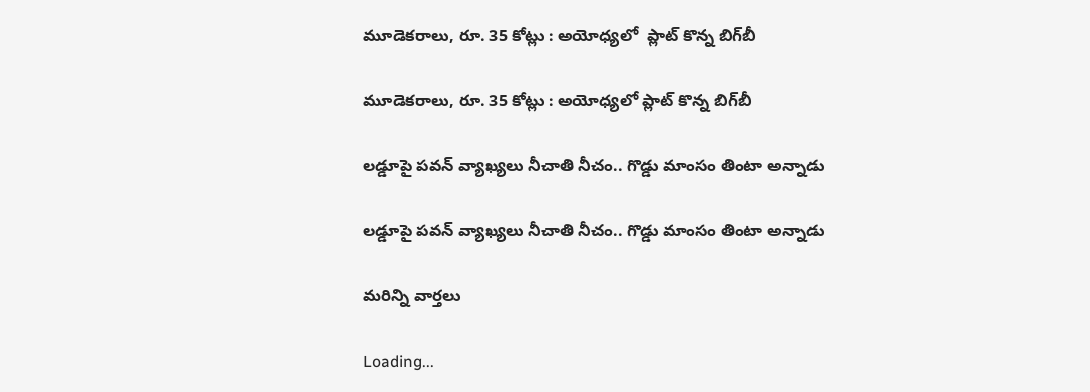మూడెకరాలు, రూ. 35 కోట్లు : అయోధ్యలో  ప్లాట్‌ కొన్న బిగ్‌బీ

మూడెకరాలు, రూ. 35 కోట్లు : అయోధ్యలో ప్లాట్‌ కొన్న బిగ్‌బీ

లడ్డూపై పవన్ వ్యాఖ్యలు నీచాతి నీచం.. గొడ్డు మాంసం తింటా అన్నాడు

లడ్డూపై పవన్ వ్యాఖ్యలు నీచాతి నీచం.. గొడ్డు మాంసం తింటా అన్నాడు

మరిన్ని వార్తలు

Loading...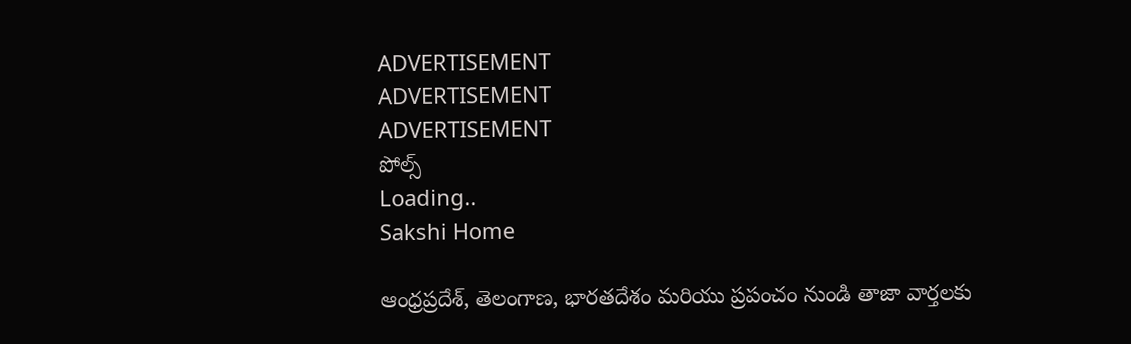ADVERTISEMENT
ADVERTISEMENT
ADVERTISEMENT
పోల్స్
Loading..
Sakshi Home

ఆంధ్రప్రదేశ్, తెలంగాణ, భారతదేశం మరియు ప్రపంచం నుండి తాజా వార్తలకు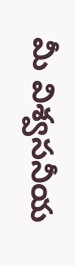మీ విశ్వసనీయ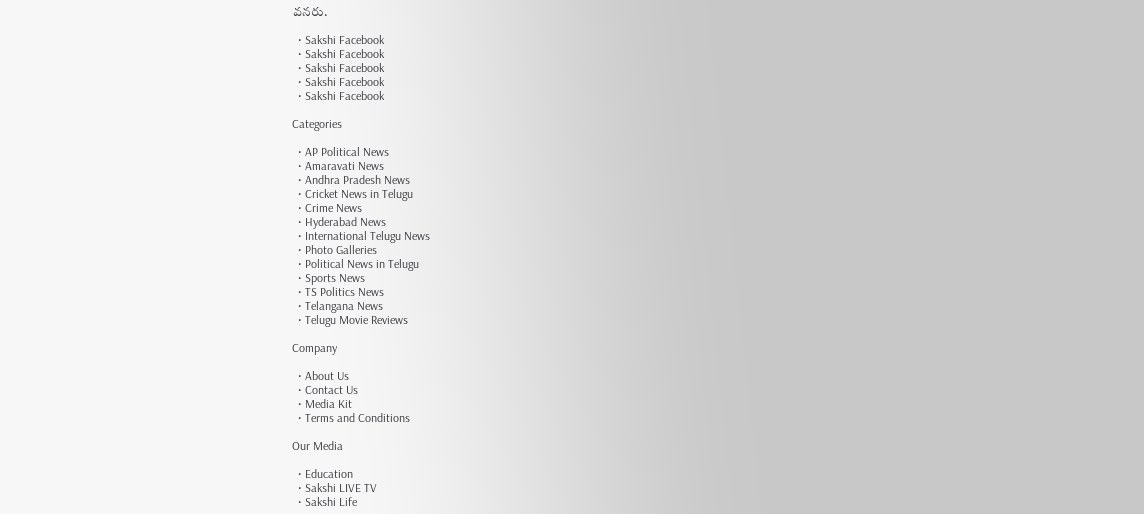వనరు.

  • Sakshi Facebook
  • Sakshi Facebook
  • Sakshi Facebook
  • Sakshi Facebook
  • Sakshi Facebook

Categories

  • AP Political News
  • Amaravati News
  • Andhra Pradesh News
  • Cricket News in Telugu
  • Crime News
  • Hyderabad News
  • International Telugu News
  • Photo Galleries
  • Political News in Telugu
  • Sports News
  • TS Politics News
  • Telangana News
  • Telugu Movie Reviews

Company

  • About Us
  • Contact Us
  • Media Kit
  • Terms and Conditions

Our Media

  • Education
  • Sakshi LIVE TV
  • Sakshi Life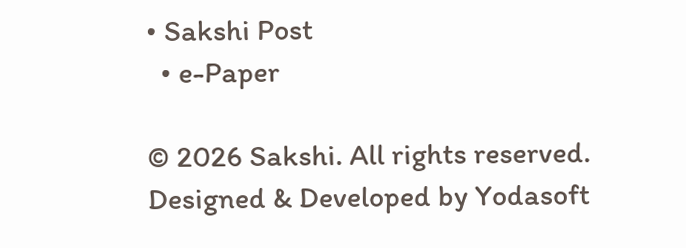• Sakshi Post
  • e-Paper

© 2026 Sakshi. All rights reserved. Designed & Developed by Yodasoft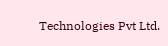Technologies Pvt Ltd.